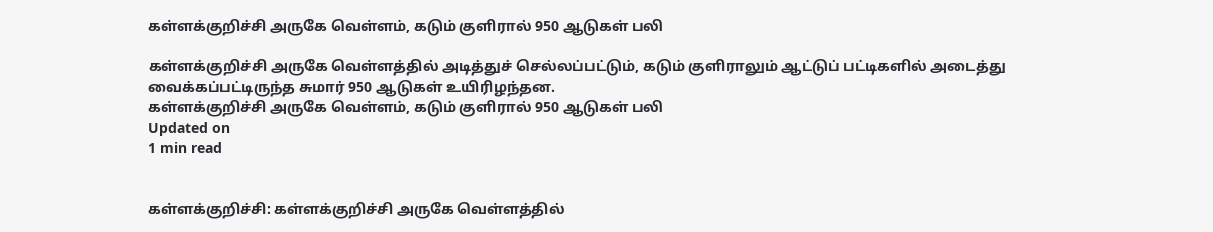கள்ளக்குறிச்சி அருகே வெள்ளம், கடும் குளிரால் 950 ஆடுகள் பலி

கள்ளக்குறிச்சி அருகே வெள்ளத்தில் அடித்துச் செல்லப்பட்டும், கடும் குளிராலும் ஆட்டுப் பட்டிகளில் அடைத்து வைக்கப்பட்டிருந்த சுமார் 950 ஆடுகள் உயிரிழந்தன.
கள்ளக்குறிச்சி அருகே வெள்ளம், கடும் குளிரால் 950 ஆடுகள் பலி
Updated on
1 min read


கள்ளக்குறிச்சி: கள்ளக்குறிச்சி அருகே வெள்ளத்தில்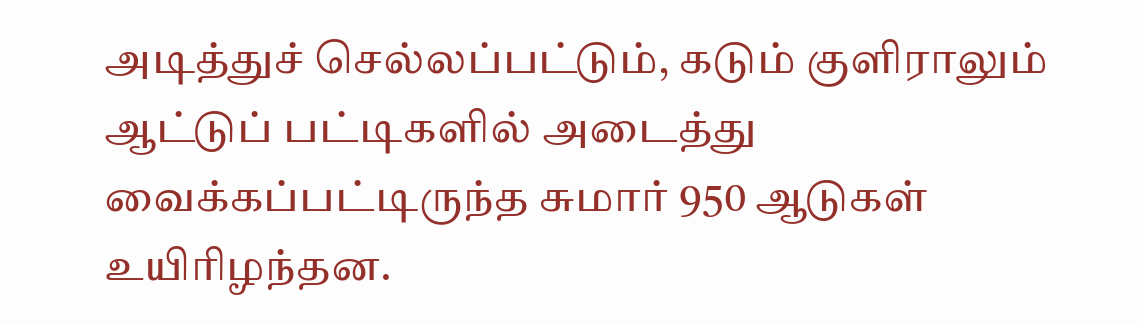அடித்துச் செல்லப்பட்டும், கடும் குளிராலும் ஆட்டுப் பட்டிகளில் அடைத்து வைக்கப்பட்டிருந்த சுமார் 950 ஆடுகள் உயிரிழந்தன.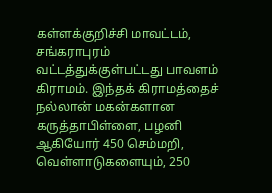கள்ளக்குறிச்சி மாவட்டம், சங்கராபுரம் வட்டத்துக்குள்பட்டது பாவளம் கிராமம். இந்தக் கிராமத்தைச் நல்லான் மகன்களான கருத்தாபிள்ளை, பழனி ஆகியோர் 450 செம்மறி, வெள்ளாடுகளையும், 250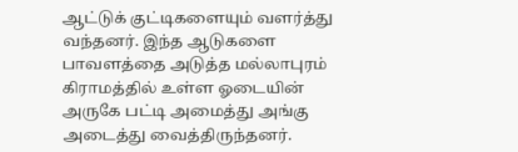ஆட்டுக் குட்டிகளையும் வளர்த்து வந்தனர். இந்த ஆடுகளை பாவளத்தை அடுத்த மல்லாபுரம் கிராமத்தில் உள்ள ஓடையின் அருகே பட்டி அமைத்து அங்கு அடைத்து வைத்திருந்தனர்.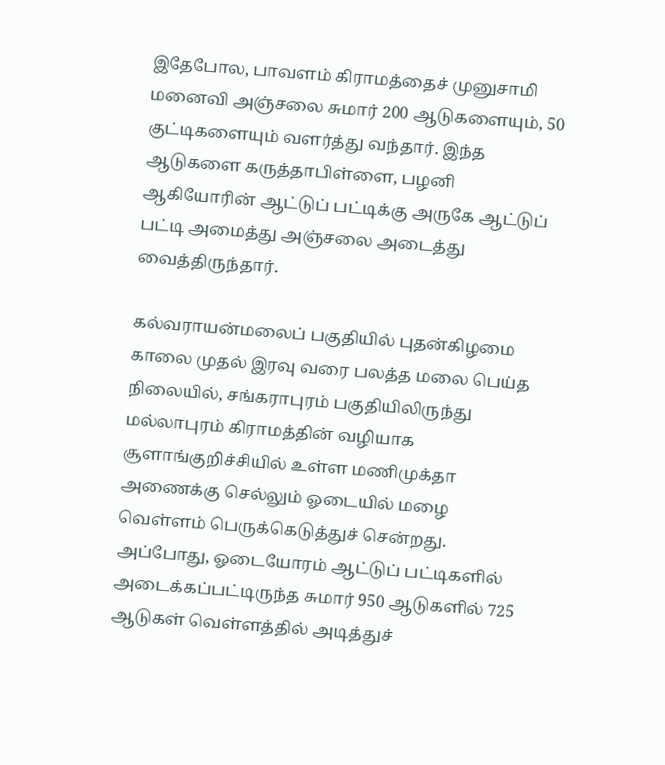இதேபோல, பாவளம் கிராமத்தைச் முனுசாமி மனைவி அஞ்சலை சுமார் 200 ஆடுகளையும், 50 குட்டிகளையும் வளர்த்து வந்தார். இந்த ஆடுகளை கருத்தாபிள்ளை, பழனி ஆகியோரின் ஆட்டுப் பட்டிக்கு அருகே ஆட்டுப் பட்டி அமைத்து அஞ்சலை அடைத்து வைத்திருந்தார்.

கல்வராயன்மலைப் பகுதியில் புதன்கிழமை காலை முதல் இரவு வரை பலத்த மலை பெய்த நிலையில், சங்கராபுரம் பகுதியிலிருந்து மல்லாபுரம் கிராமத்தின் வழியாக சூளாங்குறிச்சியில் உள்ள மணிமுக்தா அணைக்கு செல்லும் ஓடையில் மழை வெள்ளம் பெருக்கெடுத்துச் சென்றது. அப்போது, ஓடையோரம் ஆட்டுப் பட்டிகளில் அடைக்கப்பட்டிருந்த சுமார் 950 ஆடுகளில் 725 ஆடுகள் வெள்ளத்தில் அடித்துச்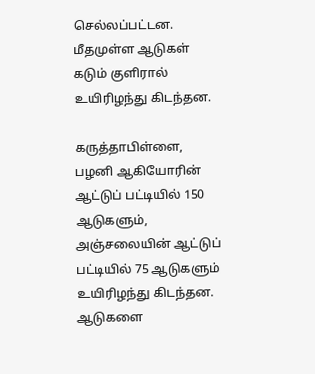செல்லப்பட்டன. மீதமுள்ள ஆடுகள் கடும் குளிரால் உயிரிழந்து கிடந்தன.

கருத்தாபிள்ளை, பழனி ஆகியோரின் ஆட்டுப் பட்டியில் 150 ஆடுகளும், அஞ்சலையின் ஆட்டுப் பட்டியில் 75 ஆடுகளும் உயிரிழந்து கிடந்தன. ஆடுகளை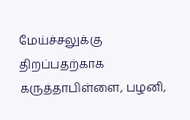மேய்ச்சலுக்கு திறப்பதற்காக கருத்தாபிள்ளை, பழனி,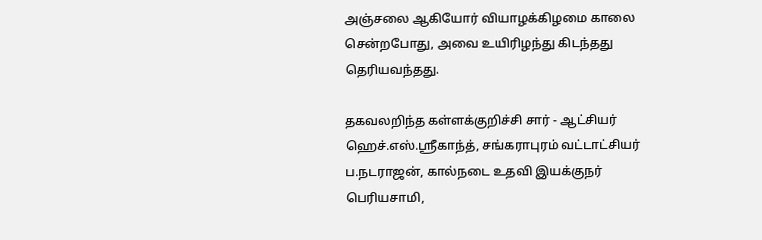அஞ்சலை ஆகியோர் வியாழக்கிழமை காலை சென்றபோது, அவை உயிரிழந்து கிடந்தது தெரியவந்தது.

தகவலறிந்த கள்ளக்குறிச்சி சார் - ஆட்சியர் ஹெச்.எஸ்.ஸ்ரீகாந்த், சங்கராபுரம் வட்டாட்சியர் ப.நடராஜன், கால்நடை உதவி இயக்குநர் பெரியசாமி,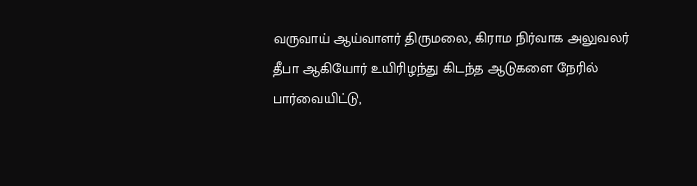வருவாய் ஆய்வாளர் திருமலை, கிராம நிர்வாக அலுவலர் தீபா ஆகியோர் உயிரிழந்து கிடந்த ஆடுகளை நேரில் பார்வையிட்டு,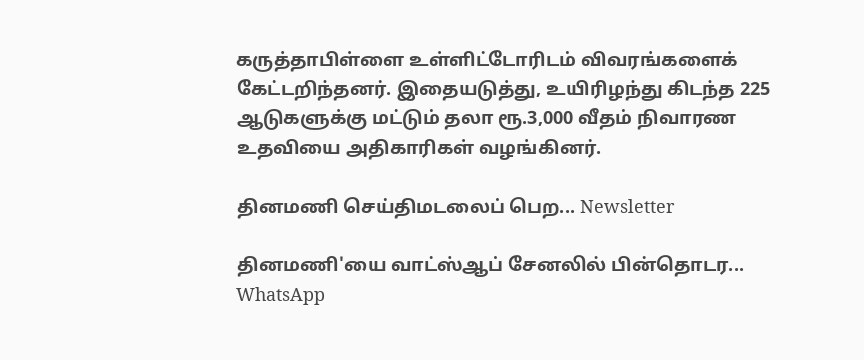கருத்தாபிள்ளை உள்ளிட்டோரிடம் விவரங்களைக் கேட்டறிந்தனர். இதையடுத்து, உயிரிழந்து கிடந்த 225 ஆடுகளுக்கு மட்டும் தலா ரூ.3,000 வீதம் நிவாரண உதவியை அதிகாரிகள் வழங்கினர்.

தினமணி செய்திமடலைப் பெற... Newsletter

தினமணி'யை வாட்ஸ்ஆப் சேனலில் பின்தொடர... WhatsApp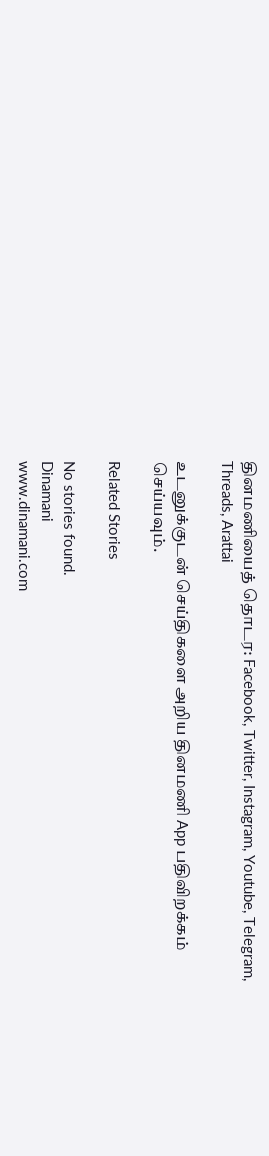தினமணியைத் தொடர: Facebook, Twitter, Instagram, Youtube, Telegram, Threads, Arattai

உடனுக்குடன் செய்திகளை அறிய தினமணி App பதிவிறக்கம் செய்யவும்.

Related Stories

No stories found.
Dinamani
www.dinamani.com